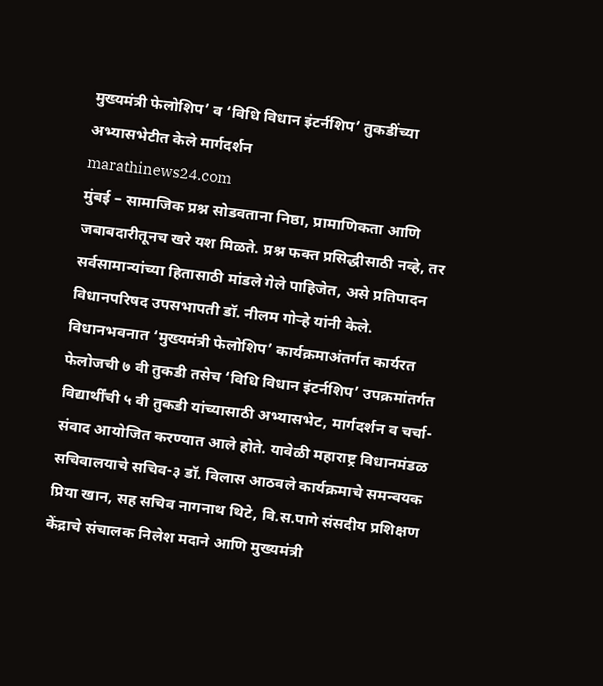मुख्यमंत्री फेलोशिप’ व ‘विधि विधान इंटर्नशिप’ तुकडींच्या अभ्यासभेटीत केले मार्गदर्शन
marathinews24.com
मुंबई – सामाजिक प्रश्न सोडवताना निष्ठा, प्रामाणिकता आणि जबाबदारीतूनच खरे यश मिळते. प्रश्न फक्त प्रसिद्धीसाठी नव्हे, तर सर्वसामान्यांच्या हितासाठी मांडले गेले पाहिजेत, असे प्रतिपादन विधानपरिषद उपसभापती डॉ. नीलम गोऱ्हे यांनी केले. विधानभवनात ‘मुख्यमंत्री फेलोशिप’ कार्यक्रमाअंतर्गत कार्यरत फेलोजची ७ वी तुकडी तसेच ‘विधि विधान इंटर्नशिप’ उपक्रमांतर्गत विद्यार्थींची ५ वी तुकडी यांच्यासाठी अभ्यासभेट, मार्गदर्शन व चर्चा-संवाद आयोजित करण्यात आले होते. यावेळी महाराष्ट्र विधानमंडळ सचिवालयाचे सचिव-३ डॉ. विलास आठवले कार्यक्रमाचे समन्वयक प्रिया खान, सह सचिव नागनाथ थिटे, वि.स.पागे संसदीय प्रशिक्षण केंद्राचे संचालक निलेश मदाने आणि मुख्यमंत्री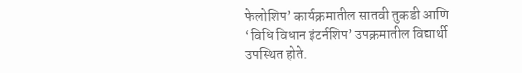फेलोशिप’ कार्यक्रमातील सातवी तुकडी आणि ‘विधि विधान इंटर्नशिप’ उपक्रमातील विद्यार्थी उपस्थित होते.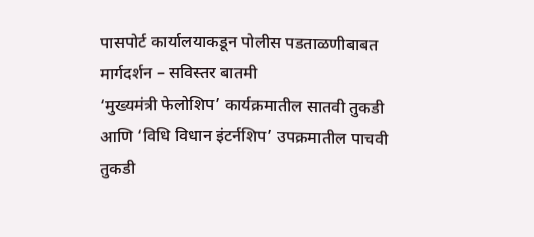पासपोर्ट कार्यालयाकडून पोलीस पडताळणीबाबत मार्गदर्शन – सविस्तर बातमी
‘मुख्यमंत्री फेलोशिप’ कार्यक्रमातील सातवी तुकडी आणि ‘विधि विधान इंटर्नशिप’ उपक्रमातील पाचवी तुकडी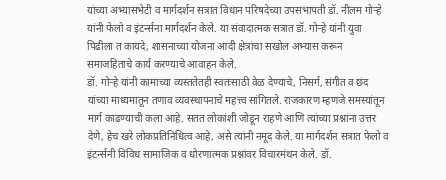यांच्या अभ्यासभेटी व मार्गदर्शन सत्रात विधान परिषदेच्या उपसभापती डॉ. नीलम गोऱ्हे यांनी फेलो व इंटर्न्सना मार्गदर्शन केले. या संवादात्मक सत्रात डॉ. गोऱ्हे यांनी युवा पिढीला त कायदे, शासनाच्या योजना आदी क्षेत्रांचा सखोल अभ्यास करून समाजहिताचे कार्य करण्याचे आवाहन केले.
डॉ. गोऱ्हे यांनी कामाच्या व्यस्ततेतही स्वतःसाठी वेळ देण्याचे, निसर्ग, संगीत व छंद यांच्या माध्यमातून तणाव व्यवस्थापनाचे महत्त्व सांगितले. राजकारण म्हणजे समस्यांतून मार्ग काढण्याची कला आहे. सतत लोकांशी जोडून राहणे आणि त्यांच्या प्रश्नांना उत्तर देणे, हेच खरे लोकप्रतिनिधित्व आहे, असे त्यांनी नमूद केले. या मार्गदर्शन सत्रात फेलो व इंटर्न्सनी विविध सामाजिक व धोरणात्मक प्रश्नांवर विचारमंथन केले. डॉ.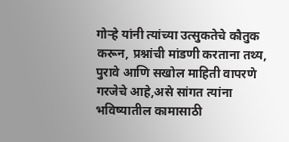गोऱ्हे यांनी त्यांच्या उत्सुकतेचे कौतुक करून, प्रश्नांची मांडणी करताना तथ्य, पुरावे आणि सखोल माहिती वापरणे गरजेचे आहे,असे सांगत त्यांना भविष्यातील कामासाठी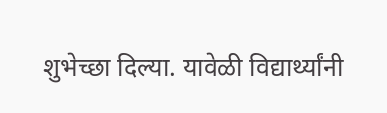शुभेच्छा दिल्या. यावेळी विद्यार्थ्यांनी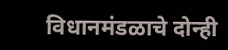विधानमंडळाचे दोन्ही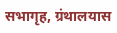सभागृह, ग्रंथालयास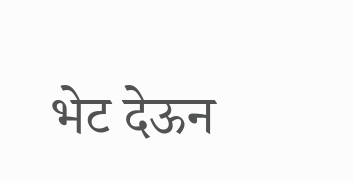भेट देऊन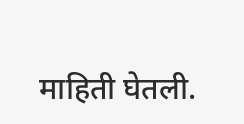माहिती घेतली.